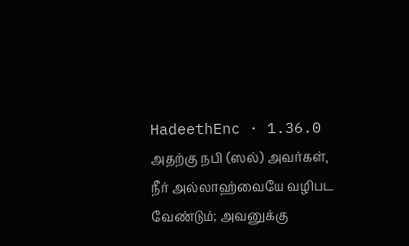HadeethEnc · 1.36.0
அதற்கு நபி (ஸல்) அவர்கள், நீர் அல்லாஹ்வையே வழிபட வேண்டும்; அவனுக்கு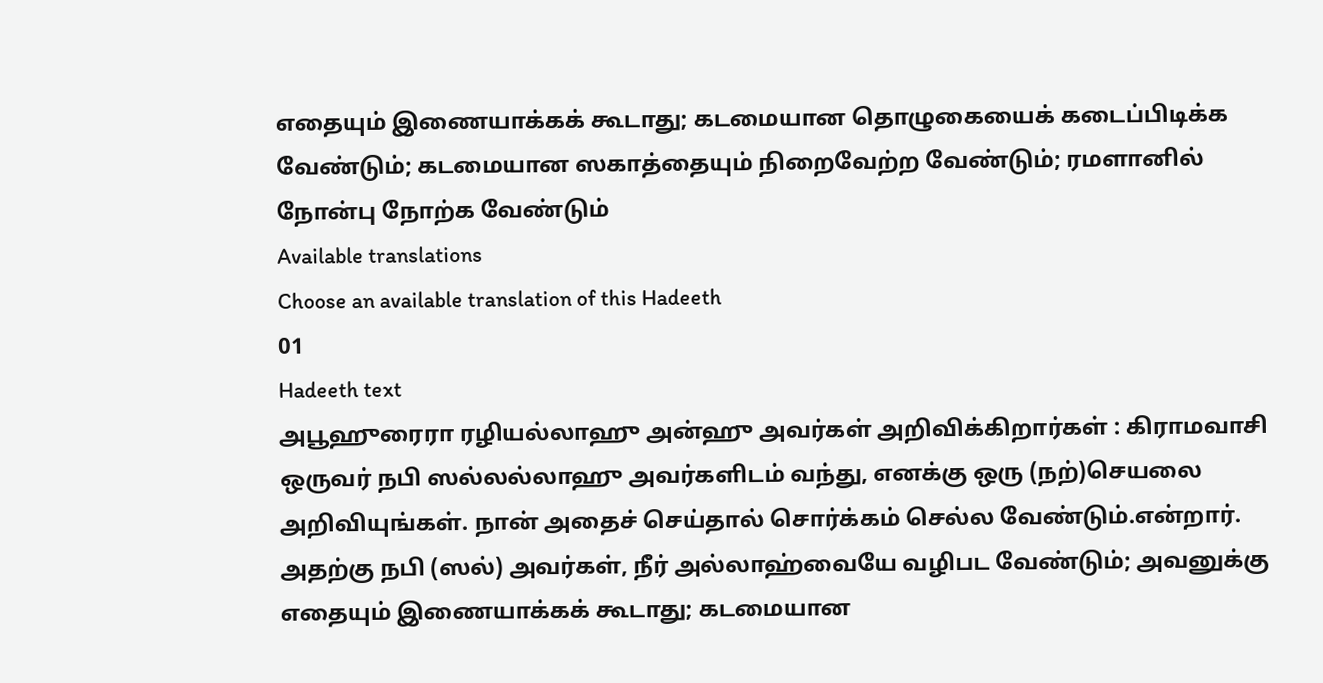எதையும் இணையாக்கக் கூடாது; கடமையான தொழுகையைக் கடைப்பிடிக்க வேண்டும்; கடமையான ஸகாத்தையும் நிறைவேற்ற வேண்டும்; ரமளானில் நோன்பு நோற்க வேண்டும்
Available translations
Choose an available translation of this Hadeeth
01
Hadeeth text
அபூஹுரைரா ரழியல்லாஹு அன்ஹு அவர்கள் அறிவிக்கிறார்கள் : கிராமவாசி ஒருவர் நபி ஸல்லல்லாஹு அவர்களிடம் வந்து, எனக்கு ஒரு (நற்)செயலை அறிவியுங்கள். நான் அதைச் செய்தால் சொர்க்கம் செல்ல வேண்டும்.என்றார். அதற்கு நபி (ஸல்) அவர்கள், நீர் அல்லாஹ்வையே வழிபட வேண்டும்; அவனுக்கு எதையும் இணையாக்கக் கூடாது; கடமையான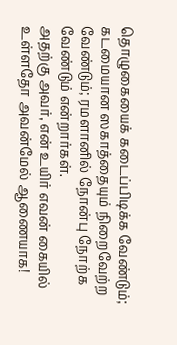தொழுகையைக் கடைப்பிடிக்க வேண்டும்; கடமையான ஸகாத்தையும் நிறைவேற்ற வேண்டும்; ரமளானில் நோன்பு நோற்க வேண்டும் என்றார்கள்.
அதற்கு அவர், என் உயிர் எவன் கையில் உள்ளதோ அவன்மேல் ஆணையாக!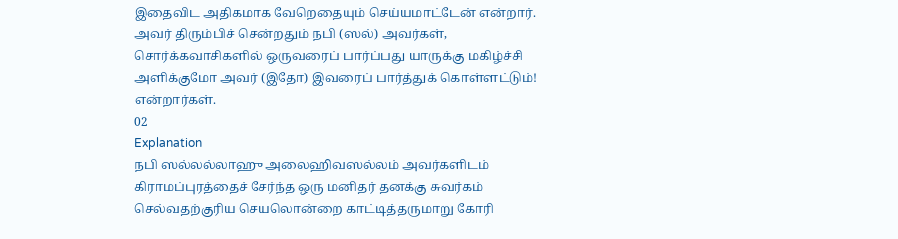இதைவிட அதிகமாக வேறெதையும் செய்யமாட்டேன் என்றார். அவர் திரும்பிச் சென்றதும் நபி (ஸல்) அவர்கள், சொர்க்கவாசிகளில் ஒருவரைப் பார்ப்பது யாருக்கு மகிழ்ச்சி அளிக்குமோ அவர் (இதோ) இவரைப் பார்த்துக் கொள்ளட்டும்! என்றார்கள்.
02
Explanation
நபி ஸல்லல்லாஹு அலைஹிவஸல்லம் அவர்களிடம் கிராமப்புரத்தைச் சேர்ந்த ஒரு மனிதர் தனக்கு சுவர்கம் செல்வதற்குரிய செயலொன்றை காட்டித்தருமாறு கோரி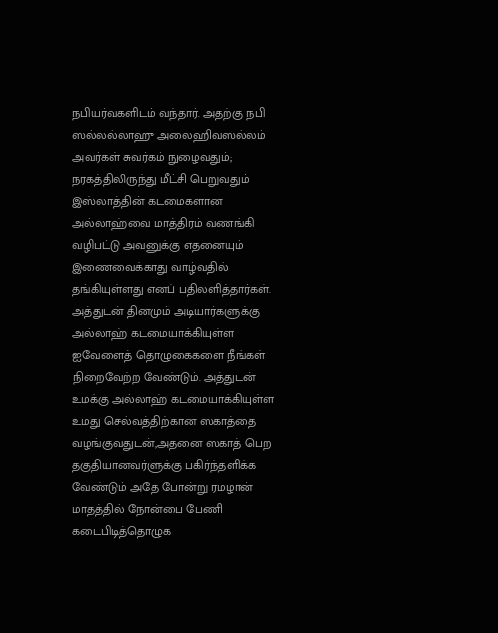நபியர்வகளிடம் வந்தார். அதற்கு நபி ஸல்லல்லாஹு அலைஹிவஸல்லம் அவர்கள் சுவர்கம் நுழைவதும்; நரகத்திலிருந்து மீட்சி பெறுவதும் இஸ்லாத்தின் கடமைகளான அல்லாஹ்வை மாத்திரம் வணங்கி வழிபட்டு அவனுக்கு எதனையும் இணைவைக்காது வாழ்வதில் தங்கியுள்ளது எனப் பதிலளித்தார்கள். அத்துடன் தினமும் அடியார்களுக்கு அல்லாஹ் கடமையாக்கியுள்ள ஐவேளைத் தொழுகைகளை நீங்கள் நிறைவேற்ற வேண்டும். அத்துடன் உமக்கு அல்லாஹ் கடமையாக்கியுள்ள உமது செல்வத்திற்கான ஸகாத்தை வழங்குவதுடன்,அதனை ஸகாத் பெற தகுதியானவர்ளுக்கு பகிர்ந்தளிக்க வேண்டும் அதே போன்று ரமழான் மாதத்தில் நோன்பை பேணி கடைபிடித்தொழுக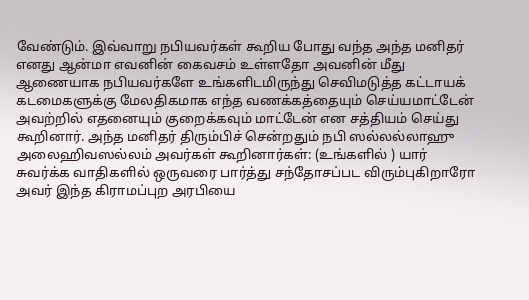வேண்டும். இவ்வாறு நபியவர்கள் கூறிய போது வந்த அந்த மனிதர் எனது ஆன்மா எவனின் கைவசம் உள்ளதோ அவனின் மீது ஆணையாக நபியவர்களே உங்களிடமிருந்து செவிமடுத்த கட்டாயக் கடமைகளுக்கு மேலதிகமாக எந்த வணக்கத்தையும் செய்யமாட்டேன் அவற்றில் எதனையும் குறைக்கவும் மாட்டேன் என சத்தியம் செய்து கூறினார். அந்த மனிதர் திரும்பிச் சென்றதும் நபி ஸல்லல்லாஹு அலைஹிவஸல்லம் அவர்கள் கூறினார்கள்: (உங்களில் ) யார் சுவர்க்க வாதிகளில் ஒருவரை பார்த்து சந்தோசப்பட விரும்புகிறாரோ அவர் இந்த கிராமப்புற அரபியை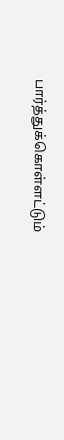பார்த்துக்கொள்ளட்டும்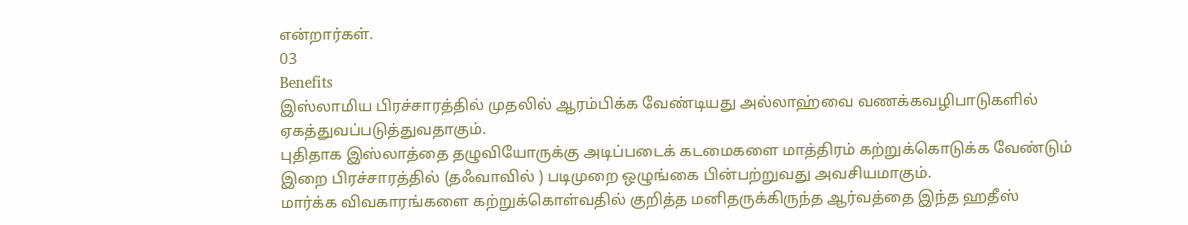என்றார்கள்.
03
Benefits
இஸ்லாமிய பிரச்சாரத்தில் முதலில் ஆரம்பிக்க வேண்டியது அல்லாஹ்வை வணக்கவழிபாடுகளில் ஏகத்துவப்படுத்துவதாகும்.
புதிதாக இஸ்லாத்தை தழுவியோருக்கு அடிப்படைக் கடமைகளை மாத்திரம் கற்றுக்கொடுக்க வேண்டும்
இறை பிரச்சாரத்தில் (தஃவாவில் ) படிமுறை ஒழுங்கை பின்பற்றுவது அவசியமாகும்.
மார்க்க விவகாரங்களை கற்றுக்கொள்வதில் குறித்த மனிதருக்கிருந்த ஆர்வத்தை இந்த ஹதீஸ்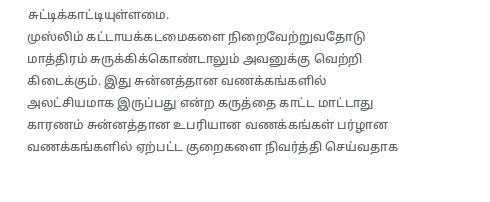சுட்டிக்காட்டியுள்ளமை.
முஸ்லிம் கட்டாயக்கடமைகளை நிறைவேற்றுவதோடு மாத்திரம் சுருக்கிக்கொண்டாலும் அவனுக்கு வெற்றி கிடைக்கும். இது சுன்னத்தான வணக்கங்களில் அலட்சியமாக இருப்பது என்ற கருத்தை காட்ட மாட்டாது காரணம் சுன்னத்தான உபரியான வணக்கங்கள் பர்ழான வணக்கங்களில் ஏற்பட்ட குறைகளை நிவர்த்தி செய்வதாக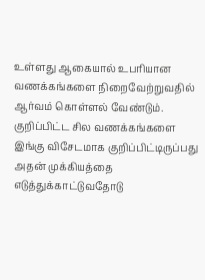உள்ளது ஆகையால் உபரியான வணக்கங்களை நிறைவேற்றுவதில் ஆர்வம் கொள்ளல் வேண்டும்.
குறிப்பிட்ட சில வணக்கங்களை இங்கு விசேடமாக குறிப்பிட்டிருப்பது அதன் முக்கியத்தை எடுத்துக்காட்டுவதோடு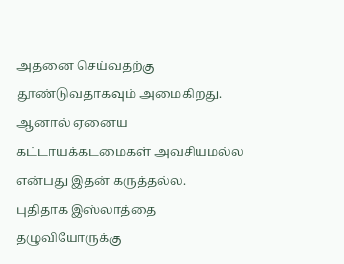அதனை செய்வதற்கு தூண்டுவதாகவும் அமைகிறது. ஆனால் ஏனைய கட்டாயக்கடமைகள் அவசியமல்ல என்பது இதன் கருத்தல்ல.
புதிதாக இஸ்லாத்தை தழுவியோருக்கு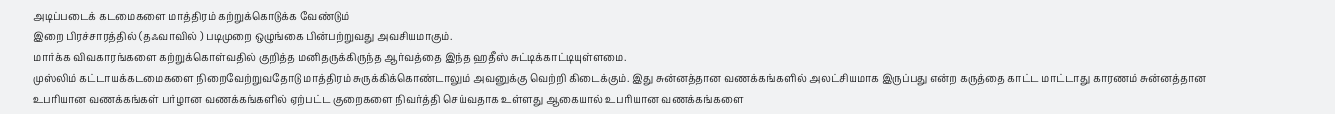அடிப்படைக் கடமைகளை மாத்திரம் கற்றுக்கொடுக்க வேண்டும்
இறை பிரச்சாரத்தில் (தஃவாவில் ) படிமுறை ஒழுங்கை பின்பற்றுவது அவசியமாகும்.
மார்க்க விவகாரங்களை கற்றுக்கொள்வதில் குறித்த மனிதருக்கிருந்த ஆர்வத்தை இந்த ஹதீஸ் சுட்டிக்காட்டியுள்ளமை.
முஸ்லிம் கட்டாயக்கடமைகளை நிறைவேற்றுவதோடு மாத்திரம் சுருக்கிக்கொண்டாலும் அவனுக்கு வெற்றி கிடைக்கும். இது சுன்னத்தான வணக்கங்களில் அலட்சியமாக இருப்பது என்ற கருத்தை காட்ட மாட்டாது காரணம் சுன்னத்தான உபரியான வணக்கங்கள் பர்ழான வணக்கங்களில் ஏற்பட்ட குறைகளை நிவர்த்தி செய்வதாக உள்ளது ஆகையால் உபரியான வணக்கங்களை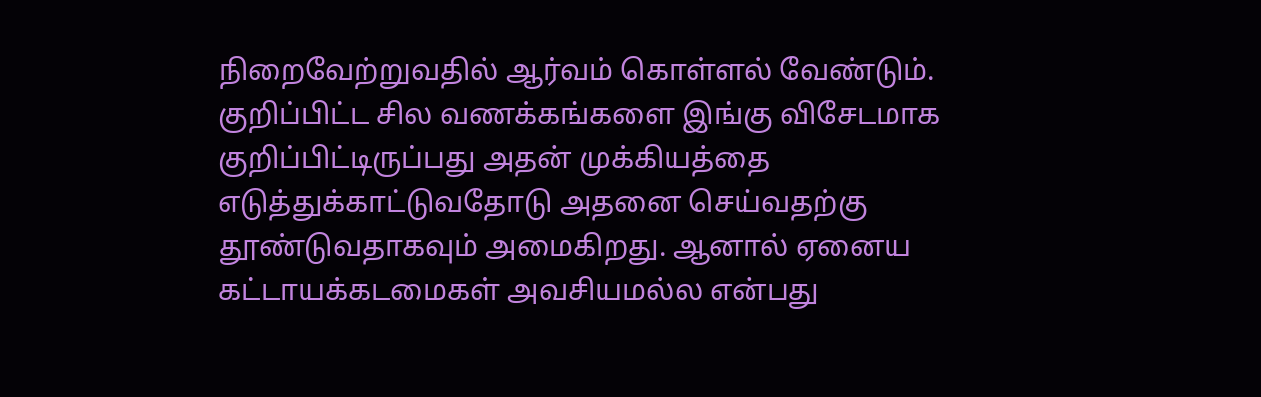நிறைவேற்றுவதில் ஆர்வம் கொள்ளல் வேண்டும்.
குறிப்பிட்ட சில வணக்கங்களை இங்கு விசேடமாக குறிப்பிட்டிருப்பது அதன் முக்கியத்தை எடுத்துக்காட்டுவதோடு அதனை செய்வதற்கு தூண்டுவதாகவும் அமைகிறது. ஆனால் ஏனைய கட்டாயக்கடமைகள் அவசியமல்ல என்பது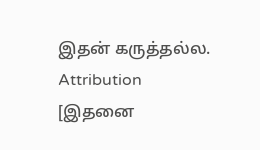இதன் கருத்தல்ல.
Attribution
[இதனை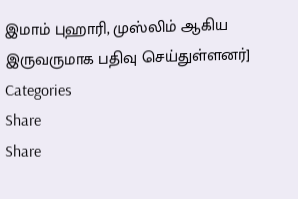இமாம் புஹாரி, முஸ்லிம் ஆகிய இருவருமாக பதிவு செய்துள்ளனர்]
Categories
Share
Share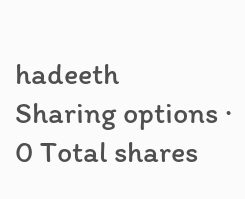hadeeth
Sharing options · 0 Total shares